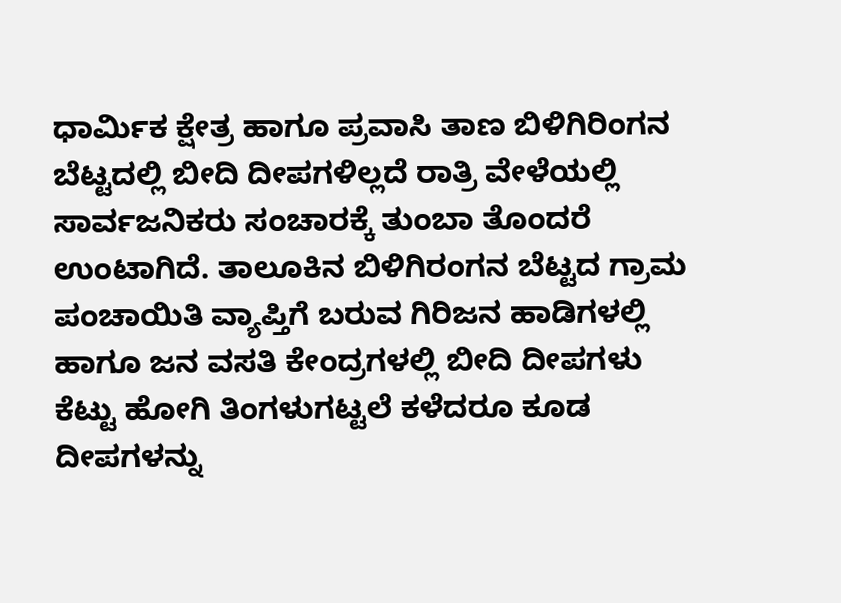ಧಾರ್ಮಿಕ ಕ್ಷೇತ್ರ ಹಾಗೂ ಪ್ರವಾಸಿ ತಾಣ ಬಿಳಿಗಿರಿಂಗನ ಬೆಟ್ಟದಲ್ಲಿ ಬೀದಿ ದೀಪಗಳಿಲ್ಲದೆ ರಾತ್ರಿ ವೇಳೆಯಲ್ಲಿ ಸಾರ್ವಜನಿಕರು ಸಂಚಾರಕ್ಕೆ ತುಂಬಾ ತೊಂದರೆ ಉಂಟಾಗಿದೆ. ತಾಲೂಕಿನ ಬಿಳಿಗಿರಂಗನ ಬೆಟ್ಟದ ಗ್ರಾಮ ಪಂಚಾಯಿತಿ ವ್ಯಾಪ್ತಿಗೆ ಬರುವ ಗಿರಿಜನ ಹಾಡಿಗಳಲ್ಲಿ ಹಾಗೂ ಜನ ವಸತಿ ಕೇಂದ್ರಗಳಲ್ಲಿ ಬೀದಿ ದೀಪಗಳು ಕೆಟ್ಟು ಹೋಗಿ ತಿಂಗಳುಗಟ್ಟಲೆ ಕಳೆದರೂ ಕೂಡ ದೀಪಗಳನ್ನು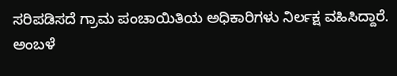ಸರಿಪಡಿಸದೆ ಗ್ರಾಮ ಪಂಚಾಯಿತಿಯ ಅಧಿಕಾರಿಗಳು ನಿರ್ಲಕ್ಷ ವಹಿಸಿದ್ದಾರೆ.
ಅಂಬಳೆ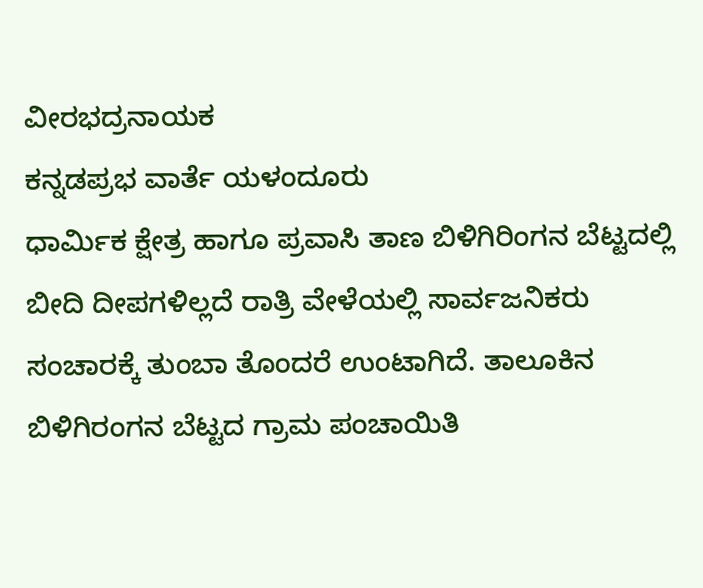ವೀರಭದ್ರನಾಯಕ
ಕನ್ನಡಪ್ರಭ ವಾರ್ತೆ ಯಳಂದೂರು
ಧಾರ್ಮಿಕ ಕ್ಷೇತ್ರ ಹಾಗೂ ಪ್ರವಾಸಿ ತಾಣ ಬಿಳಿಗಿರಿಂಗನ ಬೆಟ್ಟದಲ್ಲಿ ಬೀದಿ ದೀಪಗಳಿಲ್ಲದೆ ರಾತ್ರಿ ವೇಳೆಯಲ್ಲಿ ಸಾರ್ವಜನಿಕರು ಸಂಚಾರಕ್ಕೆ ತುಂಬಾ ತೊಂದರೆ ಉಂಟಾಗಿದೆ. ತಾಲೂಕಿನ ಬಿಳಿಗಿರಂಗನ ಬೆಟ್ಟದ ಗ್ರಾಮ ಪಂಚಾಯಿತಿ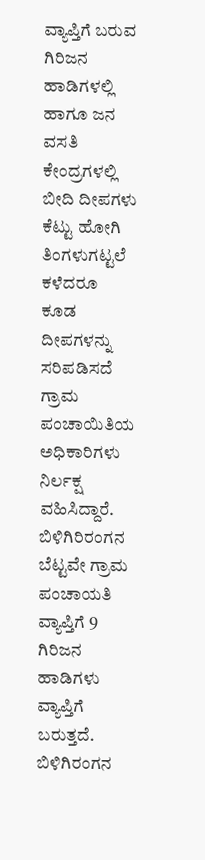ವ್ಯಾಪ್ತಿಗೆ ಬರುವ ಗಿರಿಜನ ಹಾಡಿಗಳಲ್ಲಿ ಹಾಗೂ ಜನ ವಸತಿ ಕೇಂದ್ರಗಳಲ್ಲಿ ಬೀದಿ ದೀಪಗಳು ಕೆಟ್ಟು ಹೋಗಿ ತಿಂಗಳುಗಟ್ಟಲೆ ಕಳೆದರೂ ಕೂಡ ದೀಪಗಳನ್ನು ಸರಿಪಡಿಸದೆ ಗ್ರಾಮ ಪಂಚಾಯಿತಿಯ ಅಧಿಕಾರಿಗಳು ನಿರ್ಲಕ್ಷ ವಹಿಸಿದ್ದಾರೆ.
ಬಿಳಿಗಿರಿರಂಗನ ಬೆಟ್ಟವೇ ಗ್ರಾಮ ಪಂಚಾಯತಿ ವ್ಯಾಪ್ತಿಗೆ 9 ಗಿರಿಜನ ಹಾಡಿಗಳು ವ್ಯಾಪ್ತಿಗೆ ಬರುತ್ತದೆ. ಬಿಳಿಗಿರಂಗನ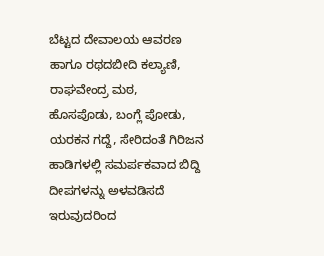ಬೆಟ್ಟದ ದೇವಾಲಯ ಆವರಣ ಹಾಗೂ ರಥದಬೀದಿ ಕಲ್ಯಾಣಿ, ರಾಘವೇಂದ್ರ ಮಠ, ಹೊಸಪೊಡು, ಬಂಗ್ಲೆ ಪೋಡು, ಯರಕನ ಗದ್ದೆ, ಸೇರಿದಂತೆ ಗಿರಿಜನ ಹಾಡಿಗಳಲ್ಲಿ ಸಮರ್ಪಕವಾದ ಬಿದ್ದಿ ದೀಪಗಳನ್ನು ಅಳವಡಿಸದೆ ಇರುವುದರಿಂದ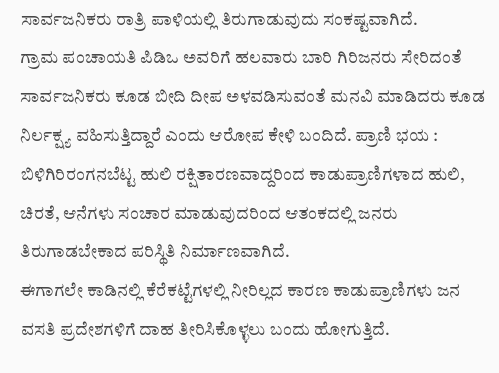ಸಾರ್ವಜನಿಕರು ರಾತ್ರಿ ಪಾಳಿಯಲ್ಲಿ ತಿರುಗಾಡುವುದು ಸಂಕಷ್ಟವಾಗಿದೆ.
ಗ್ರಾಮ ಪಂಚಾಯತಿ ಪಿಡಿಒ ಅವರಿಗೆ ಹಲವಾರು ಬಾರಿ ಗಿರಿಜನರು ಸೇರಿದಂತೆ ಸಾರ್ವಜನಿಕರು ಕೂಡ ಬೀದಿ ದೀಪ ಅಳವಡಿಸುವಂತೆ ಮನವಿ ಮಾಡಿದರು ಕೂಡ ನಿರ್ಲಕ್ಷ್ಯ ವಹಿಸುತ್ತಿದ್ದಾರೆ ಎಂದು ಆರೋಪ ಕೇಳಿ ಬಂದಿದೆ. ಪ್ರಾಣಿ ಭಯ : ಬಿಳಿಗಿರಿರಂಗನಬೆಟ್ಟ ಹುಲಿ ರಕ್ಷಿತಾರಣವಾದ್ದರಿಂದ ಕಾಡುಪ್ರಾಣಿಗಳಾದ ಹುಲಿ, ಚಿರತೆ, ಆನೆಗಳು ಸಂಚಾರ ಮಾಡುವುದರಿಂದ ಆತಂಕದಲ್ಲಿ ಜನರು ತಿರುಗಾಡಬೇಕಾದ ಪರಿಸ್ಥಿತಿ ನಿರ್ಮಾಣವಾಗಿದೆ.
ಈಗಾಗಲೇ ಕಾಡಿನಲ್ಲಿ ಕೆರೆಕಟ್ಟೆಗಳಲ್ಲಿ ನೀರಿಲ್ಲದ ಕಾರಣ ಕಾಡುಪ್ರಾಣಿಗಳು ಜನ ವಸತಿ ಪ್ರದೇಶಗಳಿಗೆ ದಾಹ ತೀರಿಸಿಕೊಳ್ಳಲು ಬಂದು ಹೋಗುತ್ತಿದೆ.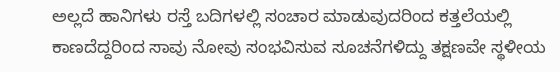ಅಲ್ಲದೆ ಹಾನಿಗಳು ರಸ್ತೆ ಬದಿಗಳಲ್ಲಿ ಸಂಚಾರ ಮಾಡುವುದರಿಂದ ಕತ್ತಲೆಯಲ್ಲಿ ಕಾಣದೆದ್ದರಿಂದ ಸಾವು ನೋವು ಸಂಭವಿಸುವ ಸೂಚನೆಗಳಿದ್ದು ತಕ್ಷಣವೇ ಸ್ಥಳೀಯ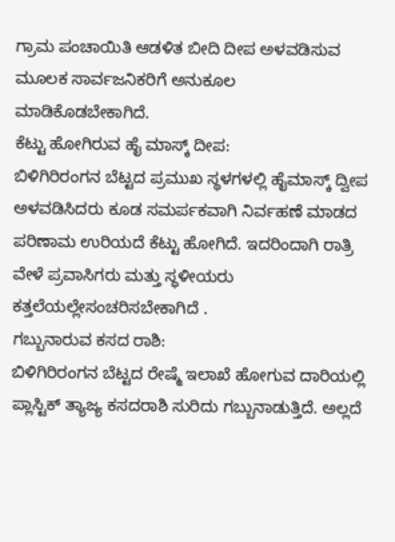ಗ್ರಾಮ ಪಂಚಾಯಿತಿ ಆಡಳಿತ ಬೀದಿ ದೀಪ ಅಳವಡಿಸುವ ಮೂಲಕ ಸಾರ್ವಜನಿಕರಿಗೆ ಅನುಕೂಲ ಮಾಡಿಕೊಡಬೇಕಾಗಿದೆ.
ಕೆಟ್ಟು ಹೋಗಿರುವ ಹೈ ಮಾಸ್ಕ್ ದೀಪ:
ಬಿಳಿಗಿರಿರಂಗನ ಬೆಟ್ಟದ ಪ್ರಮುಖ ಸ್ಥಳಗಳಲ್ಲಿ ಹೈಮಾಸ್ಕ್ ದ್ವೀಪ ಅಳವಡಿಸಿದರು ಕೂಡ ಸಮರ್ಪಕವಾಗಿ ನಿರ್ವಹಣೆ ಮಾಡದ ಪರಿಣಾಮ ಉರಿಯದೆ ಕೆಟ್ಟು ಹೋಗಿದೆ. ಇದರಿಂದಾಗಿ ರಾತ್ರಿ ವೇಳೆ ಪ್ರವಾಸಿಗರು ಮತ್ತು ಸ್ಧಳೀಯರು ಕತ್ತಲೆಯಲ್ಲೇಸಂಚರಿಸಬೇಕಾಗಿದೆ .
ಗಬ್ಬುನಾರುವ ಕಸದ ರಾಶಿ:
ಬಿಳಿಗಿರಿರಂಗನ ಬೆಟ್ಟದ ರೇಷ್ಮೆ ಇಲಾಖೆ ಹೋಗುವ ದಾರಿಯಲ್ಲಿ ಪ್ಲಾಸ್ಟಿಕ್ ತ್ಯಾಜ್ಯ ಕಸದರಾಶಿ ಸುರಿದು ಗಬ್ಬುನಾಡುತ್ತಿದೆ. ಅಲ್ಲದೆ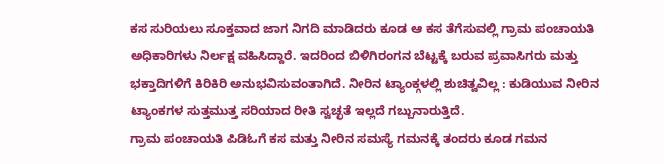ಕಸ ಸುರಿಯಲು ಸೂಕ್ತವಾದ ಜಾಗ ನಿಗದಿ ಮಾಡಿದರು ಕೂಡ ಆ ಕಸ ತೆಗೆಸುವಲ್ಲಿ ಗ್ರಾಮ ಪಂಚಾಯತಿ ಅಧಿಕಾರಿಗಳು ನಿರ್ಲಕ್ಷ ವಹಿಸಿದ್ದಾರೆ. ಇದರಿಂದ ಬಿಳಿಗಿರಂಗನ ಬೆಟ್ಟಕ್ಕೆ ಬರುವ ಪ್ರವಾಸಿಗರು ಮತ್ತು ಭಕ್ತಾದಿಗಳಿಗೆ ಕಿರಿಕಿರಿ ಅನುಭವಿಸುವಂತಾಗಿದೆ. ನೀರಿನ ಟ್ಯಾಂಕ್ಗಳಲ್ಲಿ ಶುಚಿತ್ವವಿಲ್ಲ : ಕುಡಿಯುವ ನೀರಿನ ಟ್ಯಾಂಕಗಳ ಸುತ್ತಮುತ್ತ ಸರಿಯಾದ ರೀತಿ ಸ್ವಚ್ಛತೆ ಇಲ್ಲದೆ ಗಬ್ಬುನಾರುತ್ತಿದೆ.
ಗ್ರಾಮ ಪಂಚಾಯತಿ ಪಿಡಿಓಗೆ ಕಸ ಮತ್ತು ನೀರಿನ ಸಮಸ್ಯೆ ಗಮನಕ್ಕೆ ತಂದರು ಕೂಡ ಗಮನ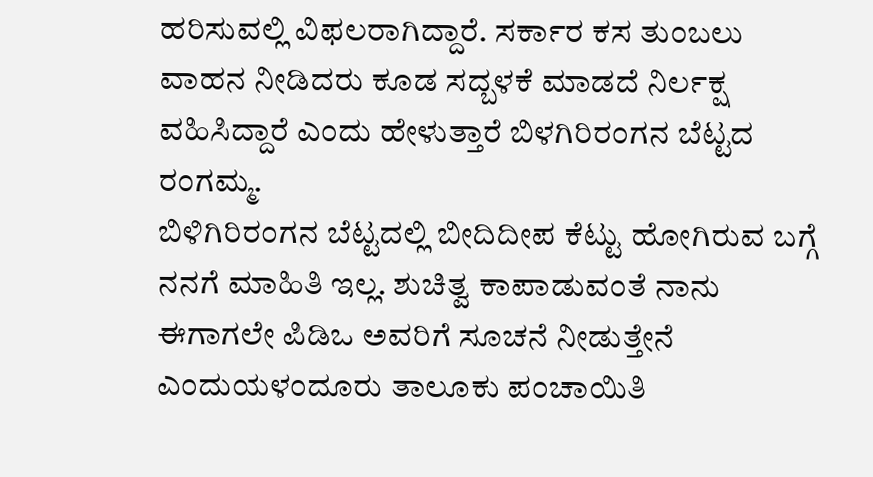ಹರಿಸುವಲ್ಲಿ ವಿಫಲರಾಗಿದ್ದಾರೆ. ಸರ್ಕಾರ ಕಸ ತುಂಬಲು ವಾಹನ ನೀಡಿದರು ಕೂಡ ಸದ್ಬಳಕೆ ಮಾಡದೆ ನಿರ್ಲಕ್ಷ ವಹಿಸಿದ್ದಾರೆ ಎಂದು ಹೇಳುತ್ತಾರೆ ಬಿಳಗಿರಿರಂಗನ ಬೆಟ್ಟದ ರಂಗಮ್ಮ.
ಬಿಳಿಗಿರಿರಂಗನ ಬೆಟ್ಟದಲ್ಲಿ ಬೀದಿದೀಪ ಕೆಟ್ಟು ಹೋಗಿರುವ ಬಗ್ಗೆ ನನಗೆ ಮಾಹಿತಿ ಇಲ್ಲ. ಶುಚಿತ್ವ ಕಾಪಾಡುವಂತೆ ನಾನು ಈಗಾಗಲೇ ಪಿಡಿಒ ಅವರಿಗೆ ಸೂಚನೆ ನೀಡುತ್ತೇನೆ ಎಂದುಯಳಂದೂರು ತಾಲೂಕು ಪಂಚಾಯಿತಿ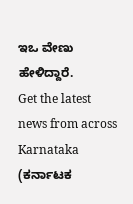ಇಒ ವೇಣು ಹೇಳಿದ್ದಾರೆ.
Get the latest news from across Karnataka (ಕರ್ನಾಟಕ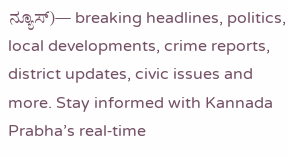ನ್ಯೂಸ್)— breaking headlines, politics, local developments, crime reports, district updates, civic issues and more. Stay informed with Kannada Prabha’s real‑time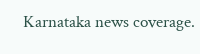Karnataka news coverage.